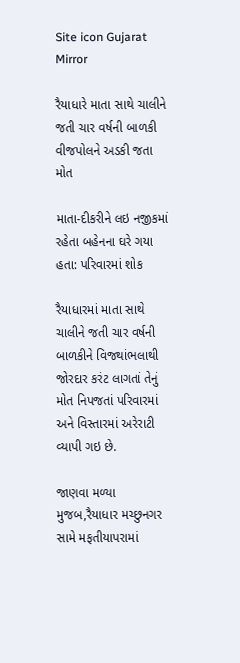Site icon Gujarat Mirror

રૈયાધારે માતા સાથે ચાલીને જતી ચાર વર્ષની બાળકી વીજપોલને અડકી જતા મોત

માતા-દીકરીને લઇ નજીકમાં રહેતા બહેનના ઘરે ગયા હતા: પરિવારમાં શોક

રૈયાધારમાં માતા સાથે ચાલીને જતી ચાર વર્ષની બાળકીને વિજથાંભલાથી જોરદાર કરંટ લાગતાં તેનું મોત નિપજતાં પરિવારમાં અને વિસ્તારમાં અરેરાટી વ્યાપી ગઇ છે.

જાણવા મળ્યા મુજબ,રૈયાધાર મચ્છુનગર સામે મફતીયાપરામાં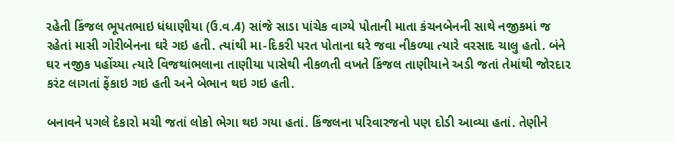રહેતી કિંજલ ભૂપતભાઇ ધંધાણીયા (ઉ.વ.4) સાંજે સાડા પાંચેક વાગ્યે પોતાની માતા કંચનબેનની સાથે નજીકમાં જ રહેતાં માસી ગોરીબેનના ઘરે ગઇ હતી. ત્યાંથી મા-દિકરી પરત પોતાના ઘરે જવા નીકળ્યા ત્યારે વરસાદ ચાલુ હતો. બંને ઘર નજીક પહોંચ્યા ત્યારે વિજથાંભલાના તાણીયા પાસેથી નીકળતી વખતે કિંજલ તાણીયાને અડી જતાં તેમાંથી જોરદાર કરંટ લાગતાં ફેંકાઇ ગઇ હતી અને બેભાન થઇ ગઇ હતી.

બનાવને પગલે દેકારો મચી જતાં લોકો ભેગા થઇ ગયા હતાં. કિંજલના પરિવારજનો પણ દોડી આવ્યા હતાં. તેણીને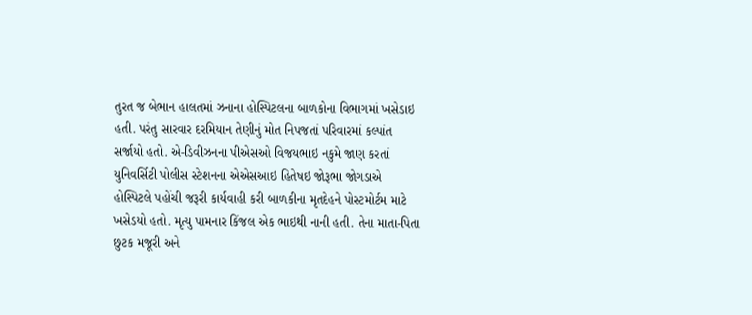તુરત જ બેભાન હાલતમાં ઝનાના હોસ્પિટલના બાળકોના વિભાગમાં ખસેડાઇ હતી. પરંતુ સારવાર દરમિયાન તેણીનું મોત નિપજતાં પરિવારમાં કલ્પાંત સર્જાયો હતો. એ-ડિવીઝનના પીએસઓ વિજયભાઇ નકુમે જાણ કરતાં યુનિવર્સિટી પોલીસ સ્ટેશનના એએસઆઇ હિતેષઇ જોરૂભા જોગડાએ હોસ્પિટલે પહોંચી જરૂરી કાર્યવાહી કરી બાળકીના મૃતદેહને પોસ્ટમોર્ટમ માટે ખસેડયો હતો. મૃત્યુ પામનાર કિંજલ એક ભાઇથી નાની હતી. તેના માતા-પિતા છુટક મજૂરી અને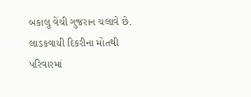બકાલુ વેંચી ગુજરાન ચલાવે છે. લાડકવાયી દિકરીના મોતથી પરિવારમાં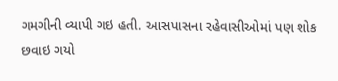ગમગીની વ્યાપી ગઇ હતી. આસપાસના રહેવાસીઓમાં પણ શોક છવાઇ ગયો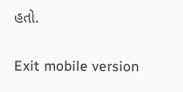હતો.

Exit mobile version